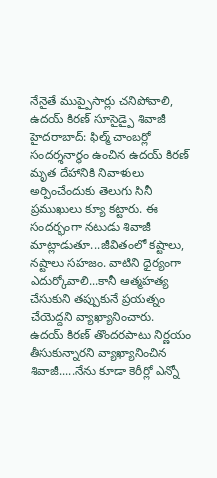నేనైతే ముప్పైసార్లు చనిపోవాలి, ఉదయ్ కిరణ్ సూసైడ్పై శివాజీ
హైదరాబాద్: ఫిల్మ్ చాంబర్లో సందర్శనార్థం ఉంచిన ఉదయ్ కిరణ్ మృత దేహానికి నివాళులు అర్పించేందుకు తెలుగు సినీ ప్రముఖులు క్యూ కట్టారు. ఈ సందర్భంగా నటుడు శివాజీ మాట్లాడుతూ...జీవితంలో కష్టాలు, నష్టాలు సహజం. వాటిని ధైర్యంగా ఎదుర్కోవాలి...కానీ ఆత్మహత్య చేసుకుని తప్పుకునే ప్రయత్నం చేయెద్దని వ్యాఖ్యానించారు.
ఉదయ్ కిరణ్ తొందరపాటు నిర్ణయం తీసుకున్నారని వ్యాఖ్యానించిన శివాజీ.....నేను కూడా కెరీర్లో ఎన్నో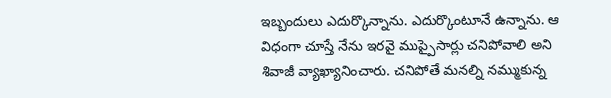ఇబ్బందులు ఎదుర్కొన్నాను. ఎదుర్కొంటూనే ఉన్నాను. ఆ విధంగా చూస్తే నేను ఇరవై ముప్పైసార్లు చనిపోవాలి అని శివాజీ వ్యాఖ్యానించారు. చనిపోతే మనల్ని నమ్ముకున్న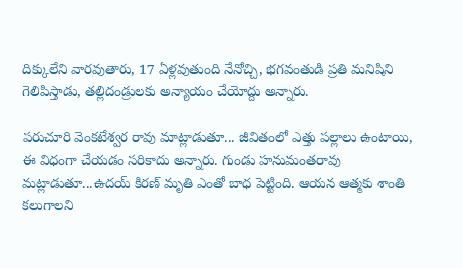దిక్కులేని వారవుతారు, 17 ఏళ్లవుతుంది నేనోచ్చి, భగవంతుడి ప్రతి మనిషిని గెలిపిస్తాడు, తల్లిదండ్రులకు అన్యాయం చేయోద్దు అన్నారు.

పరుచూరి వెంకటేశ్వర రావు మాట్లాడుతూ... జీవితంలో ఎత్తు పల్లాలు ఉంటాయి, ఈ విధంగా చేయడం సరికాదు అన్నారు. గుండు హనుమంతరావు మట్లాడుతూ...ఉదయ్ కిరణ్ మృతి ఎంతో బాధ పెట్టింది. ఆయన ఆత్మకు శాంతి కలుగాలని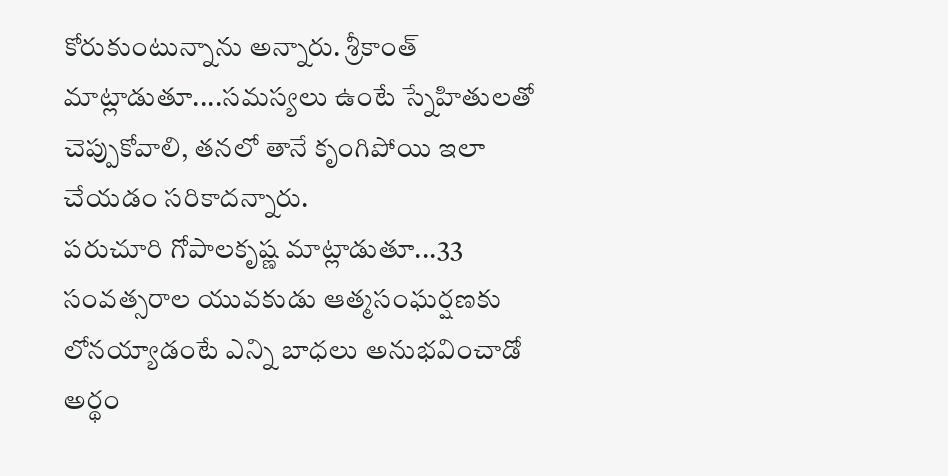కోరుకుంటున్నాను అన్నారు. శ్రీకాంత్ మాట్లాడుతూ....సమస్యలు ఉంటే స్నేహితులతో చెప్పుకోవాలి, తనలో తానే కృంగిపోయి ఇలా చేయడం సరికాదన్నారు.
పరుచూరి గోపాలకృష్ణ మాట్లాడుతూ...33 సంవత్సరాల యువకుడు ఆత్మసంఘర్షణకు లోనయ్యాడంటే ఎన్ని బాధలు అనుభవించాడో అర్థం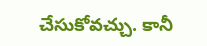చేసుకోవచ్చు. కానీ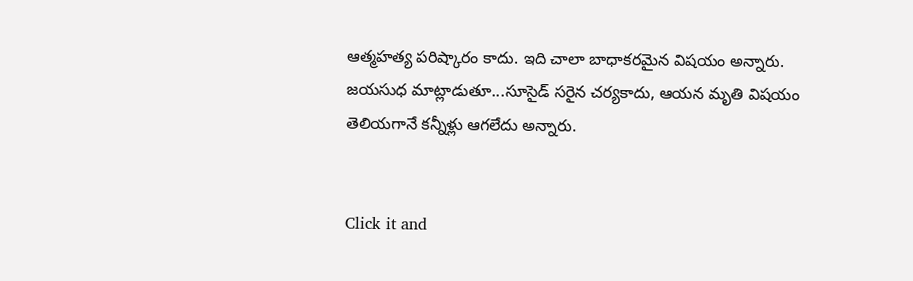ఆత్మహత్య పరిష్కారం కాదు. ఇది చాలా బాధాకరమైన విషయం అన్నారు. జయసుధ మాట్లాడుతూ...సూసైడ్ సరైన చర్యకాదు, ఆయన మృతి విషయం తెలియగానే కన్నీళ్లు ఆగలేదు అన్నారు.


Click it and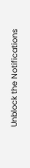Unblock the Notifications